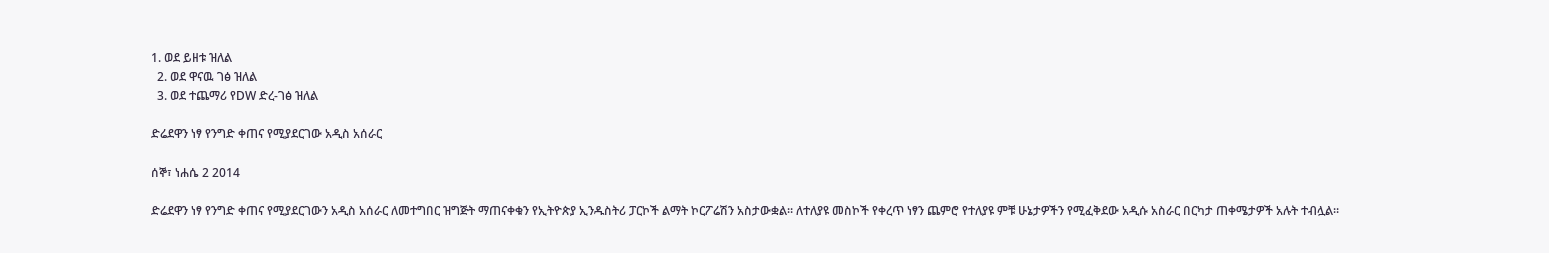1. ወደ ይዘቱ ዝለል
  2. ወደ ዋናዉ ገፅ ዝለል
  3. ወደ ተጨማሪ የDW ድረ-ገፅ ዝለል

ድሬደዋን ነፃ የንግድ ቀጠና የሚያደርገው አዲስ አሰራር

ሰኞ፣ ነሐሴ 2 2014

ድሬደዋን ነፃ የንግድ ቀጠና የሚያደርገውን አዲስ አሰራር ለመተግበር ዝግጅት ማጠናቀቁን የኢትዮጵያ ኢንዱስትሪ ፓርኮች ልማት ኮርፖሬሽን አስታውቋል። ለተለያዩ መስኮች የቀረጥ ነፃን ጨምሮ የተለያዩ ምቹ ሁኔታዎችን የሚፈቅደው አዲሱ አስራር በርካታ ጠቀሜታዎች አሉት ተብሏል።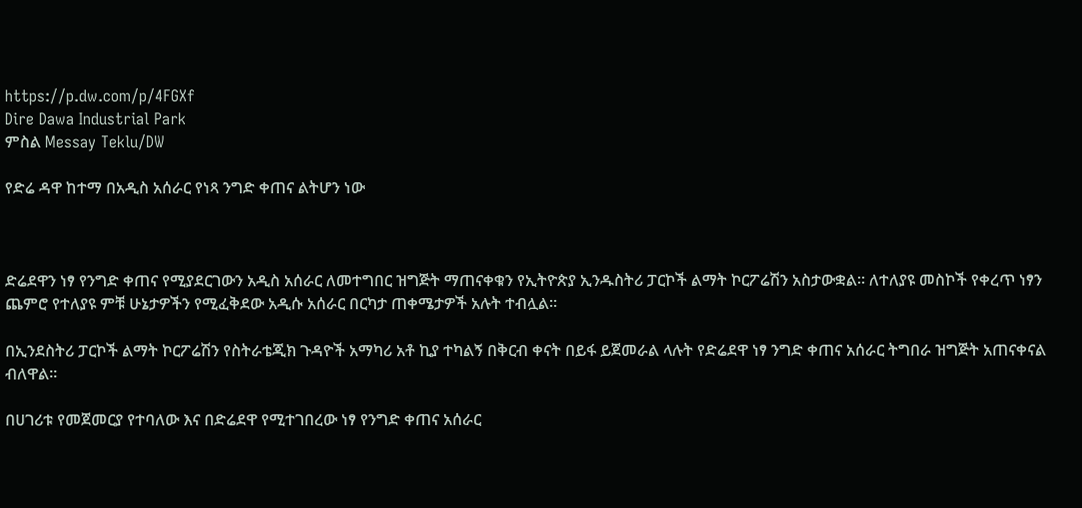https://p.dw.com/p/4FGXf
Dire Dawa Industrial Park
ምስል Messay Teklu/DW

የድሬ ዳዋ ከተማ በአዲስ አሰራር የነጻ ንግድ ቀጠና ልትሆን ነው



ድሬደዋን ነፃ የንግድ ቀጠና የሚያደርገውን አዲስ አሰራር ለመተግበር ዝግጅት ማጠናቀቁን የኢትዮጵያ ኢንዱስትሪ ፓርኮች ልማት ኮርፖሬሽን አስታውቋል። ለተለያዩ መስኮች የቀረጥ ነፃን ጨምሮ የተለያዩ ምቹ ሁኔታዎችን የሚፈቅደው አዲሱ አሰራር በርካታ ጠቀሜታዎች አሉት ተብሏል።

በኢንደስትሪ ፓርኮች ልማት ኮርፖሬሽን የስትራቴጂክ ጉዳዮች አማካሪ አቶ ኪያ ተካልኝ በቅርብ ቀናት በይፋ ይጀመራል ላሉት የድሬደዋ ነፃ ንግድ ቀጠና አሰራር ትግበራ ዝግጅት አጠናቀናል ብለዋል።

በሀገሪቱ የመጀመርያ የተባለው እና በድሬደዋ የሚተገበረው ነፃ የንግድ ቀጠና አሰራር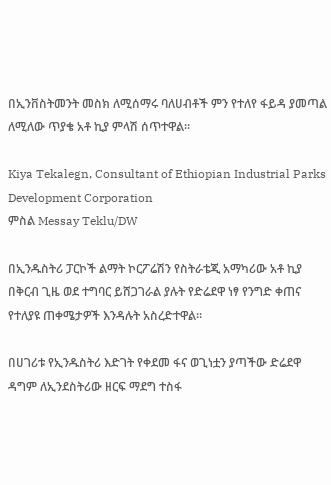በኢንቨስትመንት መስክ ለሚሰማሩ ባለሀብቶች ምን የተለየ ፋይዳ ያመጣል ለሚለው ጥያቄ አቶ ኪያ ምላሽ ሰጥተዋል።

Kiya Tekalegn, Consultant of Ethiopian Industrial Parks Development Corporation
ምስል Messay Teklu/DW

በኢንዱስትሪ ፓርኮች ልማት ኮርፖሬሽን የስትራቴጂ አማካሪው አቶ ኪያ በቅርብ ጊዜ ወደ ተግባር ይሸጋገራል ያሉት የድሬደዋ ነፃ የንግድ ቀጠና የተለያዩ ጠቀሜታዎች እንዳሉት አስረድተዋል።

በሀገሪቱ የኢንዱስትሪ እድገት የቀደመ ፋና ወጊነቷን ያጣችው ድሬደዋ ዳግም ለኢንደስትሪው ዘርፍ ማደግ ተስፋ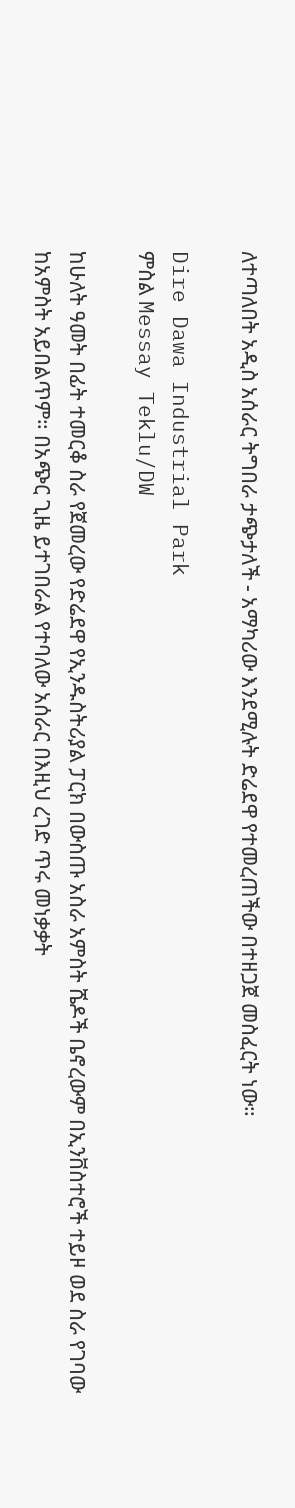ለተጣለበት አዲስ አሰራር ትግበራ ታጭታለች - አማካሪው እንደሚሉት ድሬደዋ የተመረጠችው በተዘጋጀ መስፈርት ነው።

Dire Dawa Industrial Park
ምስል Messay Teklu/DW

ከሁለት ዓመት በፊት ተመርቆ ስራ የጀመረው የድሬደዋ የኢንዱስትሪያል ፓርክ በውስጡ አስራ አምስት ሼዶች ቤኖረውም በኢንቨስተሮች ተይዞ ወደ ስራ የገባው ከአምስት አይበልጥም። በአጭር ጊዜ ይተገበራል የተባለው አሰራር በእዚህ ረገድ ጥሩ መነቃቃት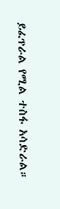ይፈጥራል የሚል ተስፋ አሳድራል።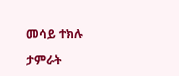መሳይ ተክሉ

ታምራት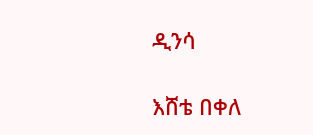ዲንሳ

እሸቴ በቀለ